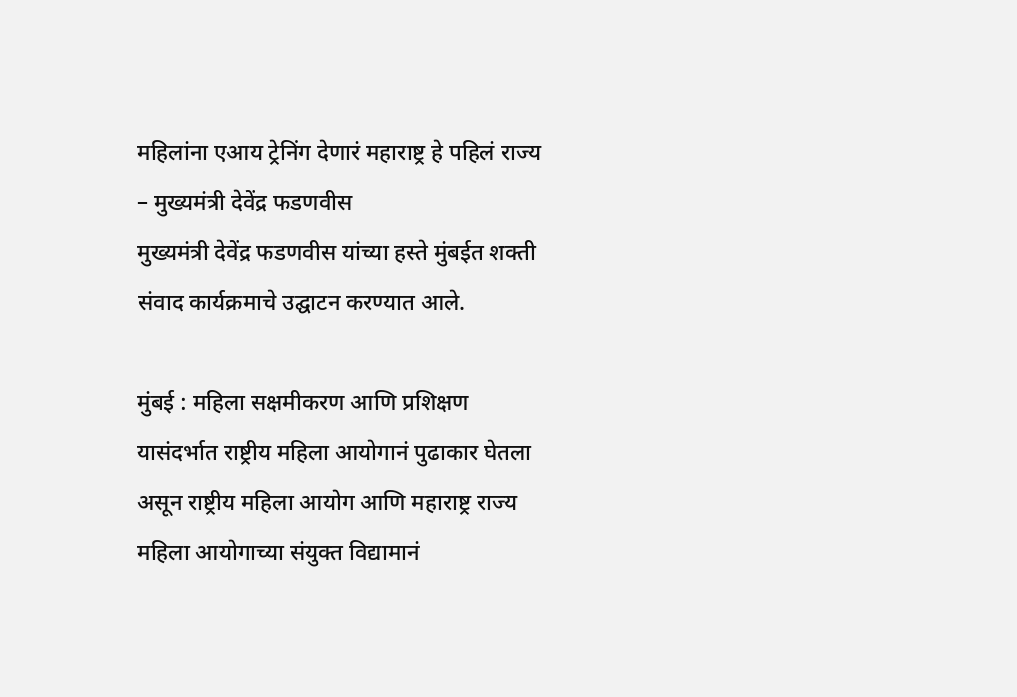महिलांना एआय ट्रेनिंग देणारं महाराष्ट्र हे पहिलं राज्य – मुख्यमंत्री देवेंद्र फडणवीस
मुख्यमंत्री देवेंद्र फडणवीस यांच्या हस्ते मुंबईत शक्ती संवाद कार्यक्रमाचे उद्घाटन करण्यात आले.

मुंबई : महिला सक्षमीकरण आणि प्रशिक्षण यासंदर्भात राष्ट्रीय महिला आयोगानं पुढाकार घेतला असून राष्ट्रीय महिला आयोग आणि महाराष्ट्र राज्य महिला आयोगाच्या संयुक्त विद्यामानं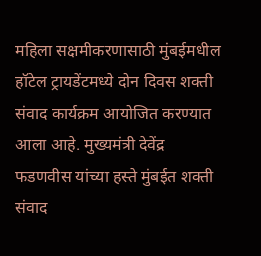महिला सक्षमीकरणासाठी मुंबईमधील हॉटेल ट्रायडेंटमध्ये दोन दिवस शक्ती संवाद कार्यक्रम आयोजित करण्यात आला आहे. मुख्यमंत्री देवेंद्र फडणवीस यांच्या हस्ते मुंबईत शक्ती संवाद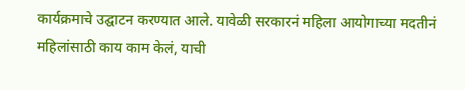कार्यक्रमाचे उद्घाटन करण्यात आले. यावेळी सरकारनं महिला आयोगाच्या मदतीनं महिलांसाठी काय काम केलं, याची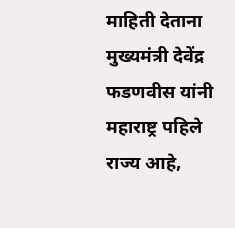माहिती देताना मुख्यमंत्री देवेंद्र फडणवीस यांनी महाराष्ट्र पहिले राज्य आहे,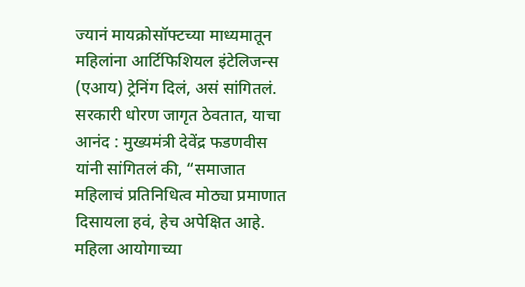ज्यानं मायक्रोसॉफ्टच्या माध्यमातून महिलांना आर्टिफिशियल इंटेलिजन्स (एआय) ट्रेनिंग दिलं, असं सांगितलं.
सरकारी धोरण जागृत ठेवतात, याचा आनंद : मुख्यमंत्री देवेंद्र फडणवीस यांनी सांगितलं की, “समाजात महिलाचं प्रतिनिधित्व मोठ्या प्रमाणात दिसायला हवं, हेच अपेक्षित आहे. महिला आयोगाच्या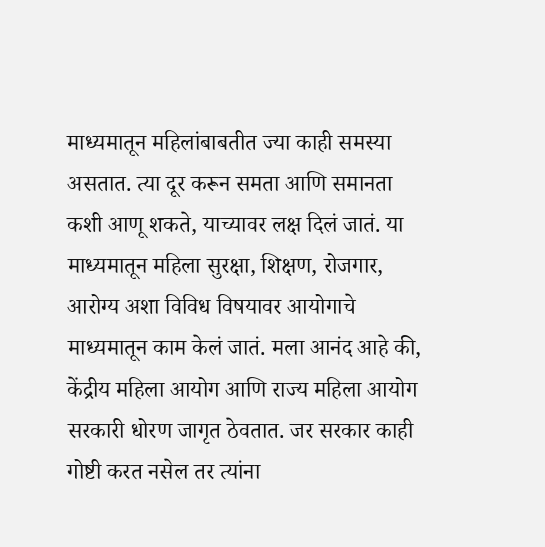माध्यमातून महिलांबाबतीत ज्या काही समस्या असतात. त्या दूर करून समता आणि समानता कशी आणू शकते, याच्यावर लक्ष दिलं जातं. या माध्यमातून महिला सुरक्षा, शिक्षण, रोजगार, आरोग्य अशा विविध विषयावर आयोगाचे माध्यमातून काम केलं जातं. मला आनंद आहे की, केंद्रीय महिला आयोग आणि राज्य महिला आयोग सरकारी धोरण जागृत ठेवतात. जर सरकार काही गोष्टी करत नसेल तर त्यांना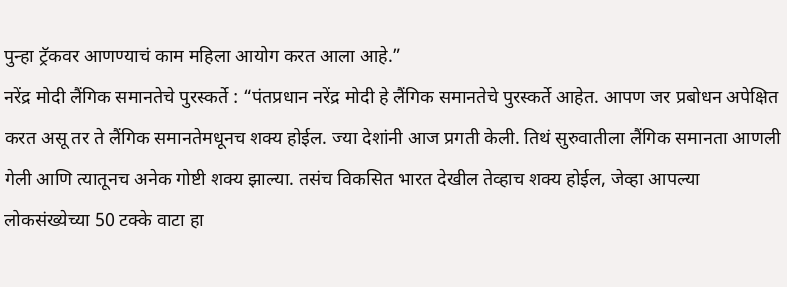पुन्हा ट्रॅकवर आणण्याचं काम महिला आयोग करत आला आहे.”
नरेंद्र मोदी लैंगिक समानतेचे पुरस्कर्ते : “पंतप्रधान नरेंद्र मोदी हे लैंगिक समानतेचे पुरस्कर्ते आहेत. आपण जर प्रबोधन अपेक्षित करत असू तर ते लैंगिक समानतेमधूनच शक्य होईल. ज्या देशांनी आज प्रगती केली. तिथं सुरुवातीला लैंगिक समानता आणली गेली आणि त्यातूनच अनेक गोष्टी शक्य झाल्या. तसंच विकसित भारत देखील तेव्हाच शक्य होईल, जेव्हा आपल्या लोकसंख्येच्या 50 टक्के वाटा हा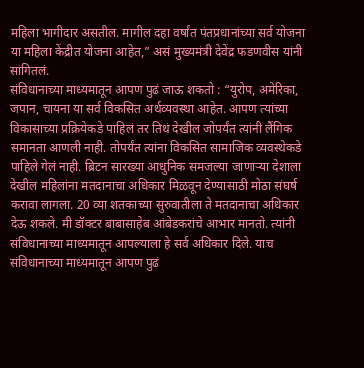महिला भागीदार असतील. मागील दहा वर्षांत पंतप्रधानांच्या सर्व योजना या महिला केंद्रीत योजना आहेत,” असं मुख्यमंत्री देवेंद्र फडणवीस यांनी सांगितलं.
संविधानाच्या माध्यमातून आपण पुढं जाऊ शकतो : “युरोप, अमेरिका, जपान, चायना या सर्व विकसित अर्थव्यवस्था आहेत. आपण त्यांच्या विकासाच्या प्रक्रियेकडे पाहिलं तर तिथं देखील जोपर्यंत त्यांनी लैंगिक समानता आणली नाही. तोपर्यंत त्यांना विकसित सामाजिक व्यवस्थेकडे पाहिले गेलं नाही. ब्रिटन सारख्या आधुनिक समजल्या जाणाऱ्या देशाला देखील महिलांना मतदानाचा अधिकार मिळवून देण्यासाठी मोठा संघर्ष करावा लागला. 20 व्या शतकाच्या सुरुवातीला ते मतदानाचा अधिकार देऊ शकले. मी डॉक्टर बाबासाहेब आंबेडकरांचे आभार मानतो. त्यांनी संविधानाच्या माध्यमातून आपल्याला हे सर्व अधिकार दिले. याच संविधानाच्या माध्यमातून आपण पुढं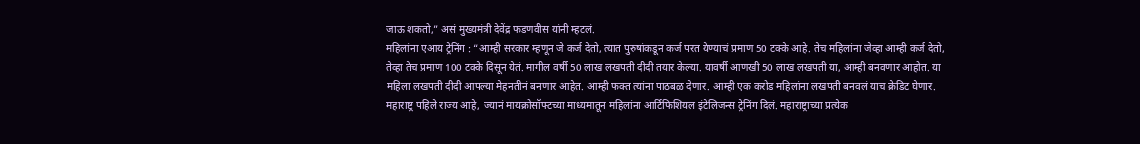जाऊ शकतो,” असं मुख्यमंत्री देवेंद्र फडणवीस यांनी म्हटलं.
महिलांना एआय ट्रेनिंग : “आम्ही सरकार म्हणून जे कर्ज देतो, त्यात पुरुषांकडून कर्ज परत येण्याचं प्रमाण 50 टक्के आहे. तेच महिलांना जेव्हा आम्ही कर्ज देतो, तेव्हा तेच प्रमाण 100 टक्के दिसून येतं. मागील वर्षी 50 लाख लखपती दीदी तयार केल्या. यावर्षी आणखी 50 लाख लखपती या, आम्ही बनवणार आहोत. या महिला लखपती दीदी आपल्या मेहनतीनं बनणार आहेत. आम्ही फक्त त्यांना पाठबळ देणार. आम्ही एक करोड महिलांना लखपती बनवलं याच क्रेडिट घेणार. महाराष्ट्र पहिले राज्य आहे, ज्यानं मायक्रोसॉफ्टच्या माध्यमातून महिलांना आर्टिफिशियल इंटेलिजन्स ट्रेनिंग दिलं. महाराष्ट्राच्या प्रत्येक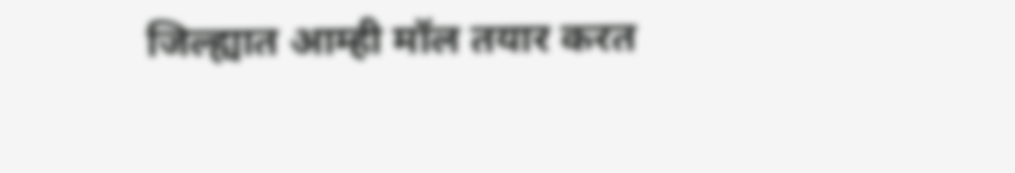जिल्ह्यात आम्ही मॉल तयार करत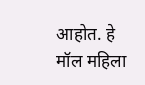आहोत. हे मॉल महिला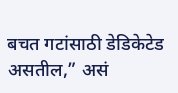बचत गटांसाठी डेडिकेटेड असतील,” असं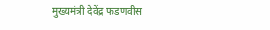मुख्यमंत्री देवेंद्र फडणवीस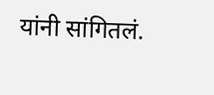यांनी सांगितलं.